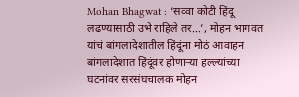Mohan Bhagwat : ‘सव्वा कोटी हिंदू लढण्यासाठी उभे राहिले तर…’, मोहन भागवत यांचं बांगलादेशातील हिंदूंना मोठं आवाहन
बांगलादेशात हिंदूंवर होणाऱ्या हल्ल्यांच्या घटनांवर सरसंघचालक मोहन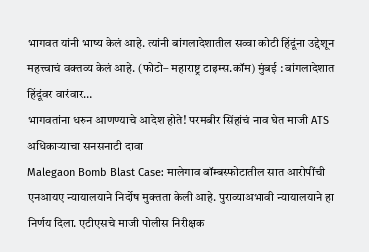भागवत यांनी भाष्य केलं आहे. त्यांनी बांगलादेशातील सव्वा कोटी हिंदूंना उद्देशून महत्त्वाचं वक्तव्य केलं आहे. (फोटो– महाराष्ट्र टाइम्स.कॉम) मुंबई : बांगलादेशात हिंदूंवर वारंवार…
भागवतांना धरुन आणण्याचे आदेश होते! परमबीर सिंहांचं नाव घेत माजी ATS अधिकाऱ्याचा सनसनाटी दावा
Malegaon Bomb Blast Case: मालेगाव बॉम्बस्फोटातील सात आरोपींची एनआयए न्यायालयाने निर्दोष मुक्तता केली आहे. पुराव्याअभावी न्यायालयाने हा निर्णय दिला. एटीएसचे माजी पोलीस निरीक्षक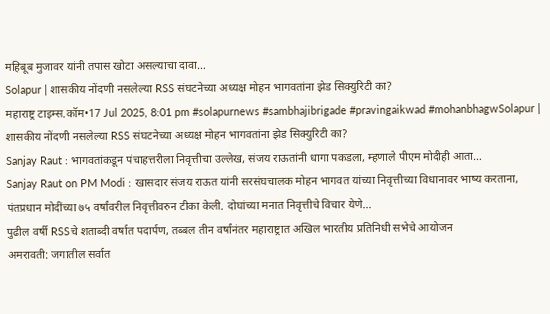महिबूब मुजावर यांनी तपास खोटा असल्याचा दावा…
Solapur | शासकीय नोंदणी नसलेल्या RSS संघटनेच्या अध्यक्ष मोहन भागवतांना झेड सिक्युरिटी का?
महाराष्ट्र टाइम्स.कॉम•17 Jul 2025, 8:01 pm #solapurnews #sambhajibrigade #pravingaikwad #mohanbhagwSolapur | शासकीय नोंदणी नसलेल्या RSS संघटनेच्या अध्यक्ष मोहन भागवतांना झेड सिक्युरिटी का?
Sanjay Raut : भागवतांकडून पंचाहत्तरीला निवृत्तीचा उल्लेख, संजय राऊतांनी धागा पकडला, म्हणाले पीएम मोदीही आता…
Sanjay Raut on PM Modi : खासदार संजय राऊत यांनी सरसंघचालक मोहन भागवत यांच्या निवृत्तीच्या विधानावर भाष्य करताना, पंतप्रधान मोदींच्या ७५ वर्षांवरील निवृत्तीवरुन टीका केली. दोघांच्या मनात निवृत्तीचे विचार येणे…
पुढील वर्षी RSSचे शताब्दी वर्षात पदार्पण, तब्बल तीन वर्षांनंतर महाराष्ट्रात अखिल भारतीय प्रतिनिधी सभेचे आयोजन
अमरावती: जगातील सर्वात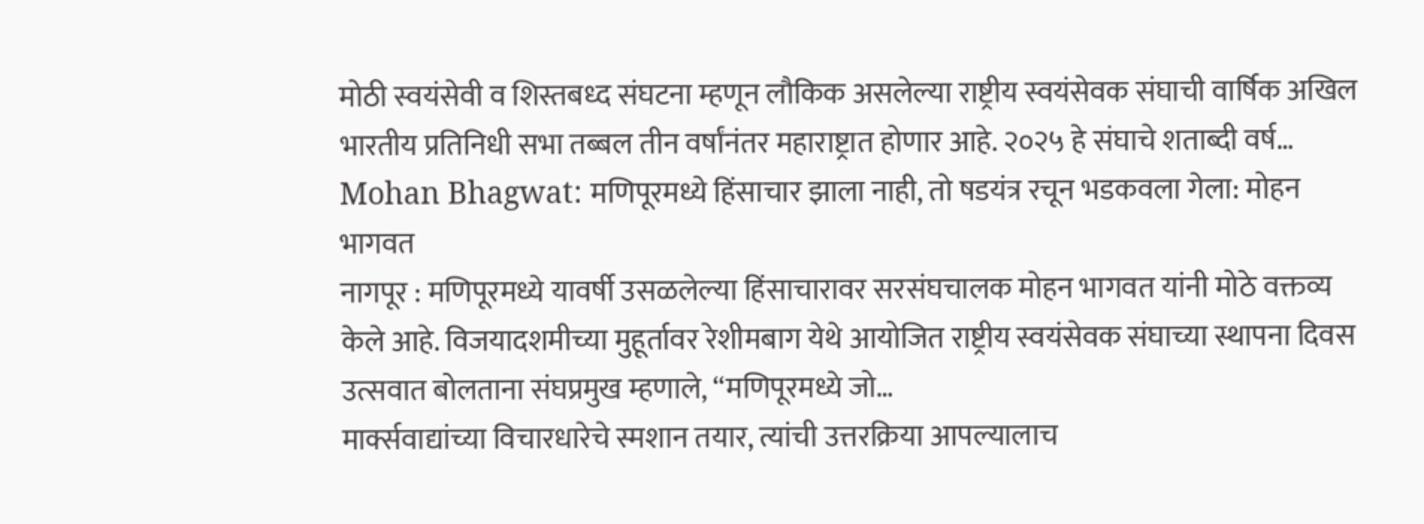मोठी स्वयंसेवी व शिस्तबध्द संघटना म्हणून लौकिक असलेल्या राष्ट्रीय स्वयंसेवक संघाची वार्षिक अखिल भारतीय प्रतिनिधी सभा तब्बल तीन वर्षांनंतर महाराष्ट्रात होणार आहे. २०२५ हे संघाचे शताब्दी वर्ष…
Mohan Bhagwat: मणिपूरमध्ये हिंसाचार झाला नाही, तो षडयंत्र रचून भडकवला गेला: मोहन भागवत
नागपूर : मणिपूरमध्ये यावर्षी उसळलेल्या हिंसाचारावर सरसंघचालक मोहन भागवत यांनी मोठे वक्तव्य केले आहे. विजयादशमीच्या मुहूर्तावर रेशीमबाग येथे आयोजित राष्ट्रीय स्वयंसेवक संघाच्या स्थापना दिवस उत्सवात बोलताना संघप्रमुख म्हणाले, “मणिपूरमध्ये जो…
मार्क्सवाद्यांच्या विचारधारेचे स्मशान तयार, त्यांची उत्तरक्रिया आपल्यालाच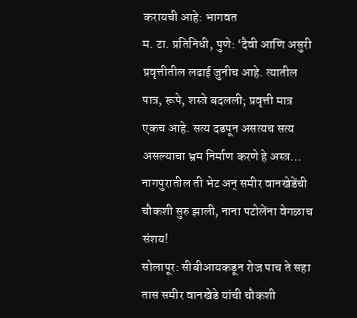करायची आहे: भागवत
म. टा. प्रतिनिधी, पुणे: ‘दैवी आणि असुरी प्रवृत्तीतील लढाई जुनीच आहे. त्यातील पात्र, रूपे, शस्त्रे बदलली; प्रवृत्ती मात्र एकच आहे. सत्य दडपून असत्यच सत्य असल्याचा भ्रम निर्माण करणे हे अस्त्र…
नागपुरातील ती भेट अन् समीर वानखेडेंची चौकशी सुरु झाली, नाना पटोलेंना वेगळाच संशय!
सोलापूर: सीबीआयकडून रोज पाच ते सहा तास समीर वानखेडे यांची चौकशी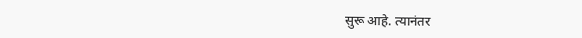सुरू आहे. त्यानंतर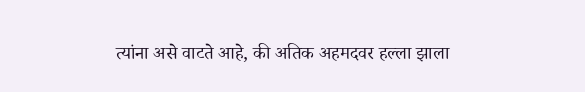त्यांना असे वाटते आहे, की अतिक अहमदवर हल्ला झाला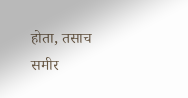होता, तसाच समीर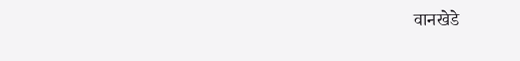वानखेडे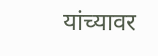यांच्यावर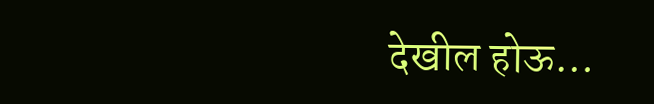देखील होऊ…